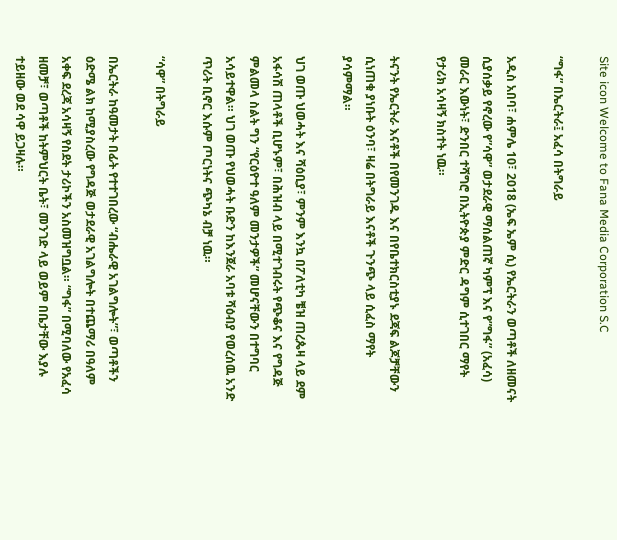Site icon Welcome to Fana Media Corporation S.C

“ግፋ” በኤርትራ፤ አፈሳ በትግራይ

አዲስ አበባ፣ ሐምሌ 10፣ 2018 (ኤፍ ኤም ሲ) የኤርትራን ወጣቶች ለዘመናት ሲያሰቃይ የኖረው የ”ሳዋ” ወታደራዊ ማሰልጠኛ ካምፕ እና የ”ግፋ” (አፈሳ) መራር እውነት፣ ድንበር ተሻግሮ በኢትዮጵያ ምድር ዳግም ሲተገበር ማየት የታሪክ አሳዛኝ ክስተት ነዉ።

ትናንት የኤርትራ እናቶች በየመንገዱ እና በየቤተክርስቲያኑ ደጃፍ ልጆቻቸውን ሲነጠቁ ያነቡት ዕንባ፣ ዛሬ በትግራይ እናቶች ጉንጭ ላይ ሲፈስ ማየት ያሳምማል።

ህገ ወጡ ህወሓት እና ሻዕቢያ፣ ምንም እንኳ በፖለቲካ ቼዝ ጠረጴዛ ላይ ደም አፋሳሽ ጠላቶች ቢሆኑም፣ በሕዝብ ላይ በሚተገብሩት የጭቆና እና የግዳጅ ምልመላ ስልት ግን “የርዕዮተ ዓለም መንታዎች” መሆናቸውን በተግባር አሳይተዋል። ህገ ወጡ የህወሓት ቡድን ከእንጀራ አባቱ ሻዕብያ የወረሰዉ አንድ ጥሪት ቢኖር እሱም ጦርነትና ጭካኔ ብቻ ነዉ።

“ሳዋ” በትግራይ

በኤርትራ ከዓመታት በፊት የተተገበረው “ብሔራዊ አገልግሎት”፣ ወጣቶችን ዕድሜ ልክ ከሚያስረው የግዳጅ ወታደራዊ አገልግሎት በተጨማሪ በዓለም አቀፍ ደረጃ አሳዛኝ የስደት ታሪኮችን አስመዝግቧል። “ግፋ” በሚባለው የአፈሳ ዘመቻ፣ ወጣቶች ከትምህርት ቤት፣ መንገድ ላይ ወይም በቤታቸው እያሉ ተይዘው ወደ ሳዋ ይጋዛሉ።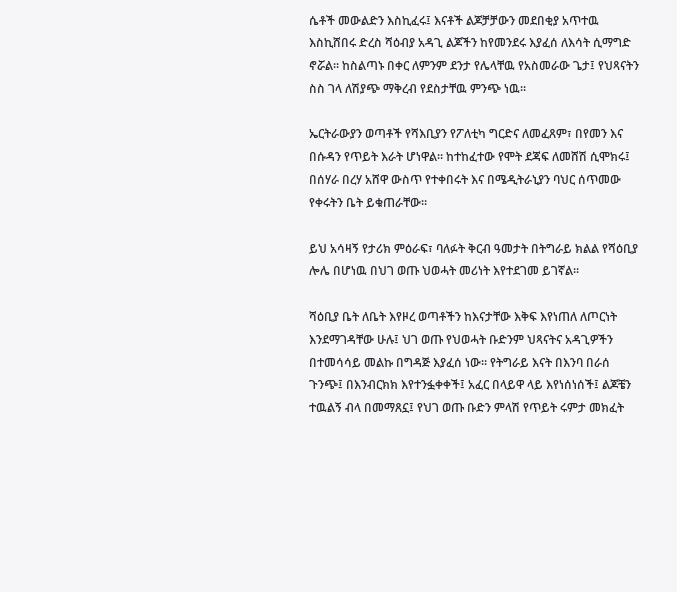ሴቶች መውልድን እስኪፈሩ፤ እናቶች ልጆቻቻውን መደበቂያ አጥተዉ እስኪሸበሩ ድረስ ሻዕብያ አዳጊ ልጆችን ከየመንደሩ እያፈሰ ለእሳት ሲማግድ ኖሯል። ከስልጣኑ በቀር ለምንም ደንታ የሌላቸዉ የአስመራው ጌታ፤ የህጻናትን ስስ ገላ ለሽያጭ ማቅረብ የደስታቸዉ ምንጭ ነዉ።

ኤርትራውያን ወጣቶች የሻእቢያን የፖለቲካ ግርድና ለመፈጸም፣ በየመን እና በሱዳን የጥይት እራት ሆነዋል። ከተከፈተው የሞት ደጃፍ ለመሸሽ ሲሞክሩ፤ በሰሃራ በረሃ አሸዋ ውስጥ የተቀበሩት እና በሜዲትራኒያን ባህር ሰጥመው የቀሩትን ቤት ይቁጠራቸው።

ይህ አሳዛኝ የታሪክ ምዕራፍ፣ ባለፉት ቅርብ ዓመታት በትግራይ ክልል የሻዕቢያ ሎሌ በሆነዉ በህገ ወጡ ህወሓት መሪነት እየተደገመ ይገኛል።

ሻዕቢያ ቤት ለቤት እየዞረ ወጣቶችን ከእናታቸው እቅፍ እየነጠለ ለጦርነት እንደማገዳቸው ሁሉ፤ ህገ ወጡ የህወሓት ቡድንም ህጻናትና አዳጊዎችን በተመሳሳይ መልኩ በግዳጅ እያፈሰ ነው። የትግራይ እናት በእንባ በራሰ ጉንጭ፤ በእንብርክክ እየተንፏቀቀች፤ አፈር በላይዋ ላይ እየነሰነሰች፤ ልጆቼን ተዉልኝ ብላ በመማጸኗ፤ የህገ ወጡ ቡድን ምላሽ የጥይት ሩምታ መክፈት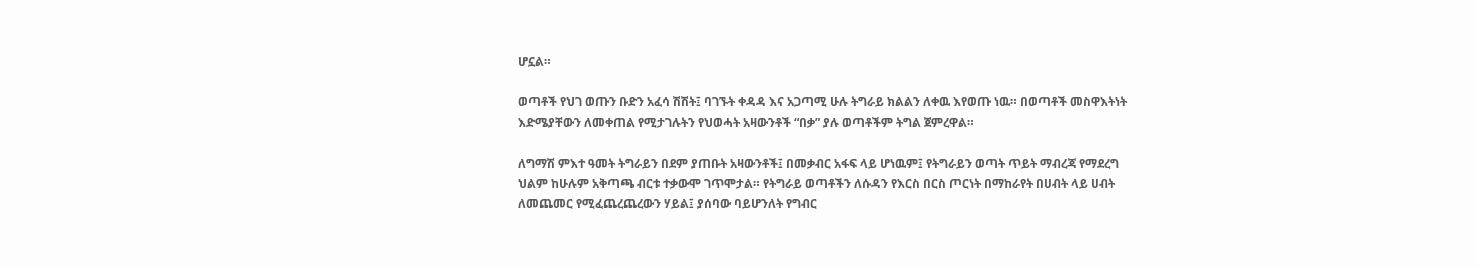ሆኗል።

ወጣቶች የህገ ወጡን ቡድን አፈሳ ሽሽት፤ ባገኙት ቀዳዳ እና አጋጣሚ ሁሉ ትግራይ ክልልን ለቀዉ እየወጡ ነዉ። በወጣቶች መስዋእትነት እድሜያቸውን ለመቀጠል የሚታገሉትን የህወሓት አዛውንቶች “በቃ” ያሉ ወጣቶችም ትግል ጀምረዋል።

ለግማሽ ምእተ ዓመት ትግራይን በደም ያጠቡት አዛውንቶች፤ በመቃብር አፋፍ ላይ ሆነዉም፤ የትግራይን ወጣት ጥይት ማብረጃ የማደረግ ህልም ከሁሉም አቅጣጫ ብርቱ ተቃውሞ ገጥሞታል። የትግራይ ወጣቶችን ለሱዳን የእርስ በርስ ጦርነት በማከራየት በሀብት ላይ ሀብት ለመጨመር የሚፈጨረጨረውን ሃይል፤ ያሰባው ባይሆንለት የግብር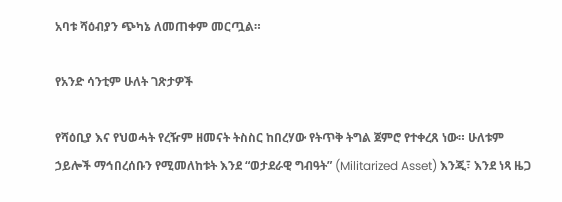አባቱ ሻዕብያን ጭካኔ ለመጠቀም መርጧል።

የአንድ ሳንቲም ሁለት ገጽታዎች

የሻዕቢያ እና የህወሓት የረዥም ዘመናት ትስስር ከበረሃው የትጥቅ ትግል ጀምሮ የተቀረጸ ነው። ሁለቱም ኃይሎች ማኅበረሰቡን የሚመለከቱት እንደ “ወታደራዊ ግብዓት” (Militarized Asset) እንጂ፣ እንደ ነጻ ዜጋ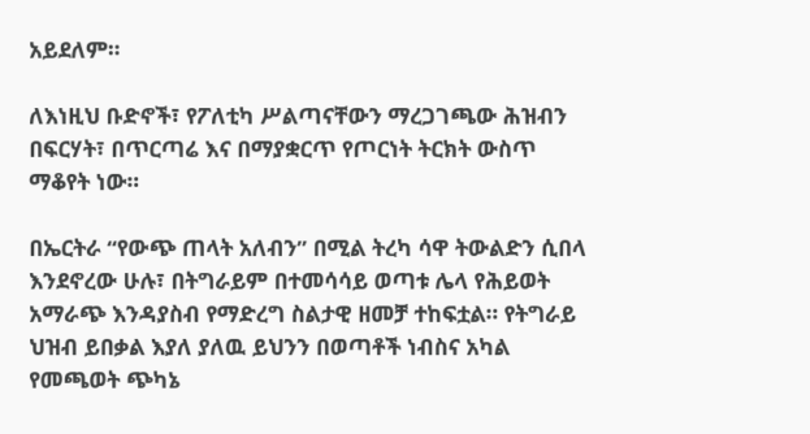አይደለም።

ለእነዚህ ቡድኖች፣ የፖለቲካ ሥልጣናቸውን ማረጋገጫው ሕዝብን በፍርሃት፣ በጥርጣሬ እና በማያቋርጥ የጦርነት ትርክት ውስጥ ማቆየት ነው።

በኤርትራ “የውጭ ጠላት አለብን” በሚል ትረካ ሳዋ ትውልድን ሲበላ እንደኖረው ሁሉ፣ በትግራይም በተመሳሳይ ወጣቱ ሌላ የሕይወት አማራጭ እንዳያስብ የማድረግ ስልታዊ ዘመቻ ተከፍቷል። የትግራይ ህዝብ ይበቃል እያለ ያለዉ ይህንን በወጣቶች ነብስና አካል የመጫወት ጭካኔ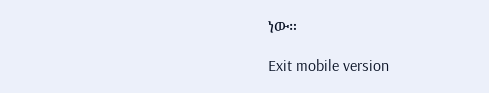ነው።

Exit mobile version